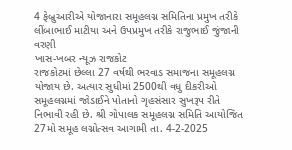4 ફેબ્રુઆરીએ યોજાનારા સમૂહલગ્ન સમિતિના પ્રમુખ તરીકે લીંબાભાઈ માટીયા અને ઉપપ્રમુખ તરીકે રાજુભાઈ જુંજાની વરણી
ખાસ-ખબર ન્યૂઝ રાજકોટ
રાજકોટમાં છેલ્લા 27 વર્ષથી ભરવાડ સમાજના સમૂહલગ્ન યોજાય છે. અત્યાર સુધીમાં 2500થી વધુ દીકરીઓ સમૂહલગ્નમાં જોડાઈને પોતાનો ગૃહસંસાર સુખરૂપ રીતે નિભાવી રહી છે. શ્રી ગોપાલક સમૂહલગ્ન સમિતિ આયોજિત 27મો સમૂહ લગ્નોત્સવ આગામી તા. 4-2-2025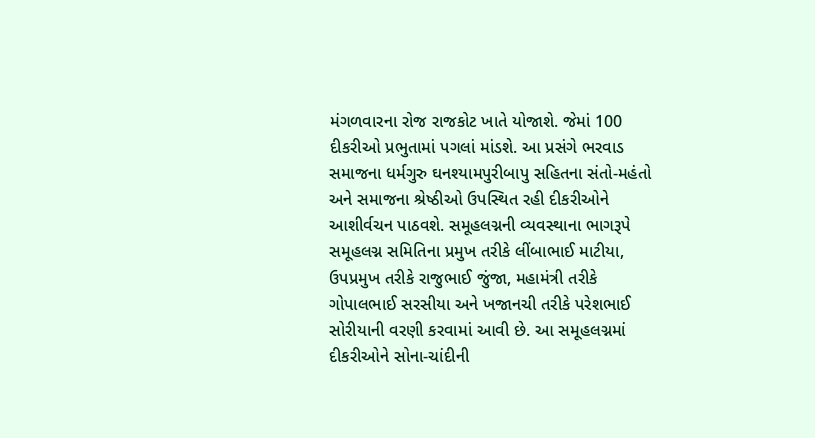મંગળવારના રોજ રાજકોટ ખાતે યોજાશે. જેમાં 100 દીકરીઓ પ્રભુતામાં પગલાં માંડશે. આ પ્રસંગે ભરવાડ સમાજના ધર્મગુરુ ઘનશ્યામપુરીબાપુ સહિતના સંતો-મહંતો અને સમાજના શ્રેષ્ઠીઓ ઉપસ્થિત રહી દીકરીઓને આશીર્વચન પાઠવશે. સમૂહલગ્નની વ્યવસ્થાના ભાગરૂપે સમૂહલગ્ન સમિતિના પ્રમુખ તરીકે લીંબાભાઈ માટીયા, ઉપપ્રમુખ તરીકે રાજુભાઈ જુંજા, મહામંત્રી તરીકે ગોપાલભાઈ સરસીયા અને ખજાનચી તરીકે પરેશભાઈ સોરીયાની વરણી કરવામાં આવી છે. આ સમૂહલગ્નમાં દીકરીઓને સોના-ચાંદીની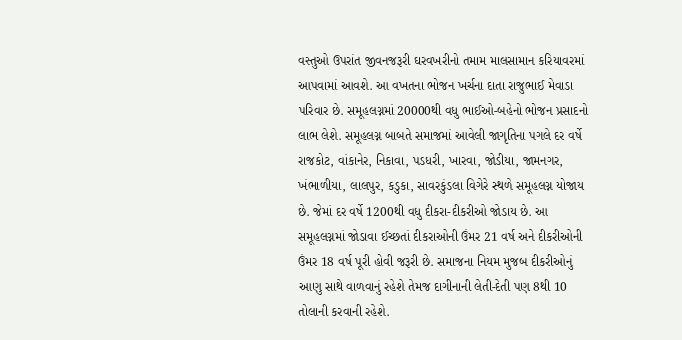વસ્તુઓ ઉપરાંત જીવનજરૂરી ઘરવખરીનો તમામ માલસામાન કરિયાવરમાં આપવામાં આવશે. આ વખતના ભોજન ખર્ચના દાતા રાજુભાઈ મેવાડા પરિવાર છે. સમૂહલગ્નમાં 20000થી વધુ ભાઈઓ-બહેનો ભોજન પ્રસાદનો લાભ લેશે. સમૂહલગ્ન બાબતે સમાજમાં આવેલી જાગૃતિના પગલે દર વર્ષે રાજકોટ, વાંકાનેર, નિકાવા, પડધરી, ખારવા, જોડીયા, જામનગર, ખંભાળીયા, લાલપુર, કડુકા, સાવરકુંડલા વિગેરે સ્થળે સમૂહલગ્ન યોજાય છે. જેમાં દર વર્ષે 1200થી વધુ દીકરા-દીકરીઓ જોડાય છે. આ સમૂહલગ્નમાં જોડાવા ઈચ્છતાં દીકરાઓની ઉંમર 21 વર્ષ અને દીકરીઓની ઉંમર 18 વર્ષ પૂરી હોવી જરૂરી છે. સમાજના નિયમ મુજબ દીકરીઓનું આણુ સાથે વાળવાનું રહેશે તેમજ દાગીનાની લેતી-દેતી પણ 8થી 10 તોલાની કરવાની રહેશે.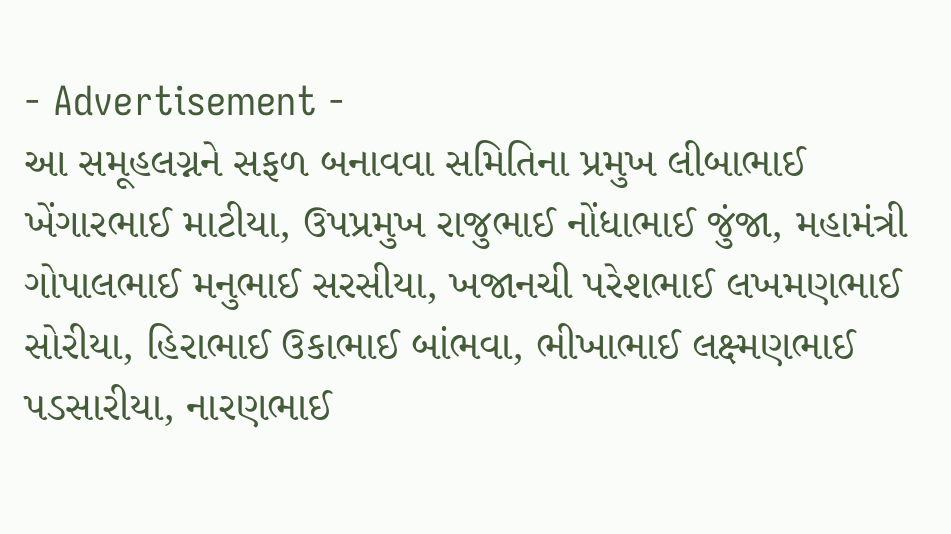- Advertisement -
આ સમૂહલગ્નને સફળ બનાવવા સમિતિના પ્રમુખ લીબાભાઈ ખેંગારભાઈ માટીયા, ઉપપ્રમુખ રાજુભાઈ નોંધાભાઈ જુંજા, મહામંત્રી ગોપાલભાઈ મનુભાઈ સરસીયા, ખજાનચી પરેશભાઈ લખમણભાઈ સોરીયા, હિરાભાઈ ઉકાભાઈ બાંભવા, ભીખાભાઈ લક્ષ્મણભાઈ પડસારીયા, નારણભાઈ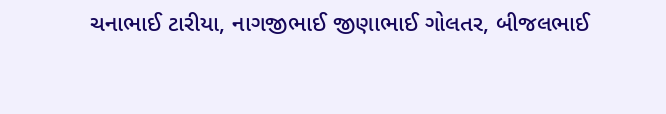ચનાભાઈ ટારીયા, નાગજીભાઈ જીણાભાઈ ગોલતર, બીજલભાઈ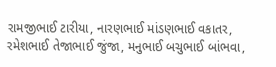રામજીભાઈ ટારીયા, નારણભાઈ માંડણભાઈ વકાતર, રમેશભાઈ તેજાભાઈ જુંજા, મનુભાઈ બચુભાઈ બાંભવા,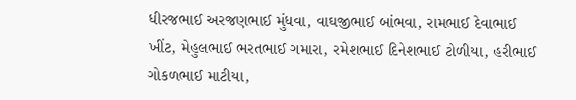ધીરજભાઈ અરજણભાઈ મુંધવા, વાઘજીભાઈ બાંભવા, રામભાઈ દેવાભાઈ ખીંટ, મેહુલભાઈ ભરતભાઈ ગમારા, રમેશભાઈ દિનેશભાઈ ટોળીયા, હરીભાઈ ગોકળભાઈ માટીયા,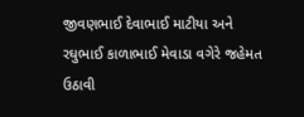જીવણભાઈ દેવાભાઈ માટીયા અને રઘુભાઈ કાળાભાઈ મેવાડા વગેરે જહેમત ઉઠાવી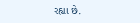રહ્યા છે.